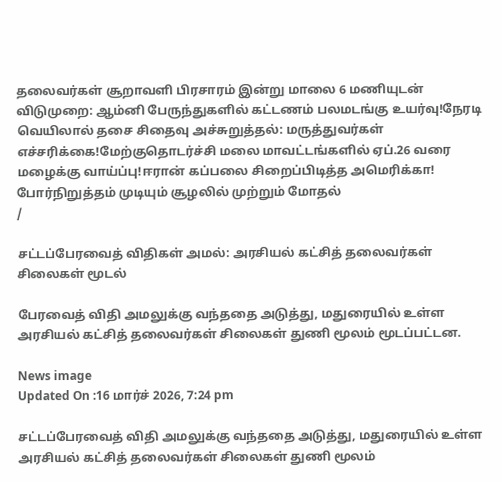தலைவர்கள் சூறாவளி பிரசாரம் இன்று மாலை 6 மணியுடன் விடுமுறை: ஆம்னி பேருந்துகளில் கட்டணம் பலமடங்கு உயர்வு!நேரடி வெயிலால் தசை சிதைவு அச்சுறுத்தல்: மருத்துவர்கள் எச்சரிக்கை!மேற்குதொடர்ச்சி மலை மாவட்டங்களில் ஏப்.26 வரை மழைக்கு வாய்ப்பு!ஈரான் கப்பலை சிறைப்பிடித்த அமெரிக்கா! போர்நிறுத்தம் முடியும் சூழலில் முற்றும் மோதல்
/

சட்டப்பேரவைத் விதிகள் அமல்: அரசியல் கட்சித் தலைவர்கள் சிலைகள் மூடல்

பேரவைத் விதி அமலுக்கு வந்ததை அடுத்து, மதுரையில் உள்ள அரசியல் கட்சித் தலைவர்கள் சிலைகள் துணி மூலம் மூடப்பட்டன.

News image
Updated On :16 மார்ச் 2026, 7:24 pm

சட்டப்பேரவைத் விதி அமலுக்கு வந்ததை அடுத்து, மதுரையில் உள்ள அரசியல் கட்சித் தலைவர்கள் சிலைகள் துணி மூலம்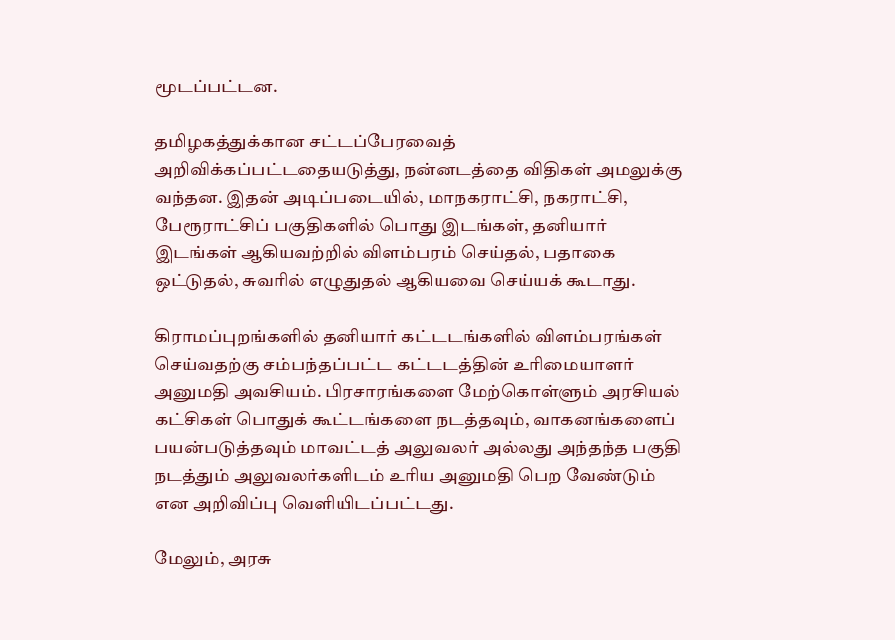மூடப்பட்டன.

தமிழகத்துக்கான சட்டப்பேரவைத் அறிவிக்கப்பட்டதையடுத்து, நன்னடத்தை விதிகள் அமலுக்கு வந்தன. இதன் அடிப்படையில், மாநகராட்சி, நகராட்சி, பேரூராட்சிப் பகுதிகளில் பொது இடங்கள், தனியார் இடங்கள் ஆகியவற்றில் விளம்பரம் செய்தல், பதாகை ஒட்டுதல், சுவரில் எழுதுதல் ஆகியவை செய்யக் கூடாது.

கிராமப்புறங்களில் தனியார் கட்டடங்களில் விளம்பரங்கள் செய்வதற்கு சம்பந்தப்பட்ட கட்டடத்தின் உரிமையாளர் அனுமதி அவசியம். பிரசாரங்களை மேற்கொள்ளும் அரசியல் கட்சிகள் பொதுக் கூட்டங்களை நடத்தவும், வாகனங்களைப் பயன்படுத்தவும் மாவட்டத் அலுவலர் அல்லது அந்தந்த பகுதி நடத்தும் அலுவலர்களிடம் உரிய அனுமதி பெற வேண்டும் என அறிவிப்பு வெளியிடப்பட்டது.

மேலும், அரசு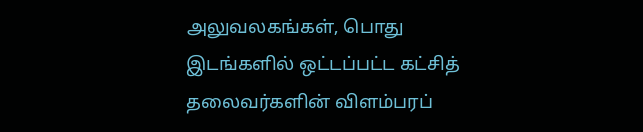அலுவலகங்கள், பொது இடங்களில் ஒட்டப்பட்ட கட்சித் தலைவர்களின் விளம்பரப்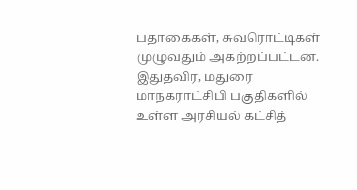பதாகைகள், சுவரொட்டிகள் முழுவதும் அகற்றப்பட்டன. இதுதவிர, மதுரை மாநகராட்சிபி பகுதிகளில் உள்ள அரசியல் கட்சித்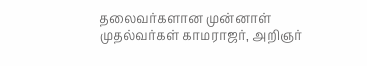தலைவர்களான முன்னாள் முதல்வர்கள் காமராஜர், அறிஞர்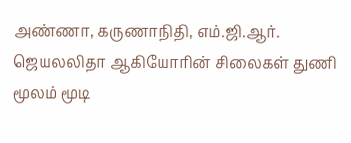அண்ணா, கருணாநிதி, எம்.ஜி.ஆர். ஜெயலலிதா ஆகியோரின் சிலைகள் துணி மூலம் மூடி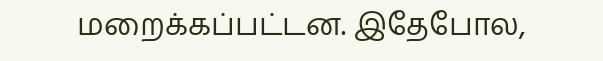மறைக்கப்பட்டன. இதேபோல,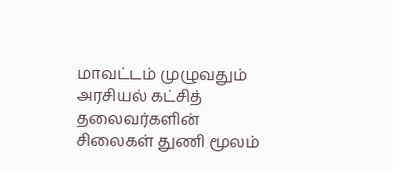மாவட்டம் முழுவதும் அரசியல் கட்சித் தலைவர்களின் சிலைகள் துணி மூலம்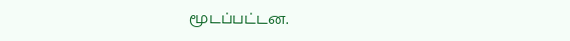மூடப்பட்டன.